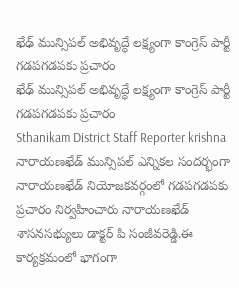ఖేఢ్ మున్సిపల్ అభివృద్ధే లక్ష్యంగా కాంగ్రెస్ పార్టీ గడపగడపకు ప్రచారం
ఖేఢ్ మున్సిపల్ అభివృద్ధే లక్ష్యంగా కాంగ్రెస్ పార్టీ గడపగడపకు ప్రచారం
Sthanikam District Staff Reporter krishna
నారాయణఖేడ్ మున్సిపల్ ఎన్నికల సందర్భంగా నారాయణఖేడ్ నియోజకవర్గంలో గడపగడపకు ప్రచారం నిర్వహించారు నారాయణఖేడ్ శాసనసభ్యులు డాక్టర్ పి సంజీవరెడ్డి.ఈ కార్యక్రమంలో భాగంగా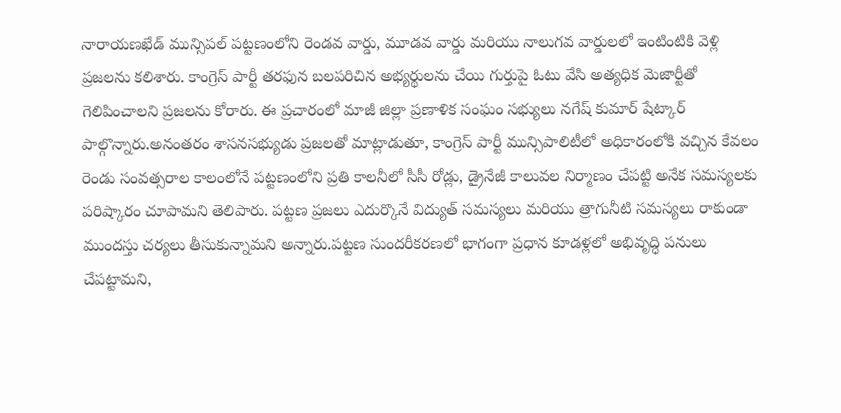నారాయణఖేడ్ మున్సిపల్ పట్టణంలోని రెండవ వార్డు, మూడవ వార్డు మరియు నాలుగవ వార్డులలో ఇంటింటికి వెళ్లి ప్రజలను కలిశారు. కాంగ్రెస్ పార్టీ తరఫున బలపరిచిన అభ్యర్థులను చేయి గుర్తుపై ఓటు వేసి అత్యధిక మెజార్టీతో గెలిపించాలని ప్రజలను కోరారు. ఈ ప్రచారంలో మాజీ జిల్లా ప్రణాళిక సంఘం సభ్యులు నగేష్ కుమార్ షేట్కార్ పాల్గొన్నారు.అనంతరం శాసనసభ్యుడు ప్రజలతో మాట్లాడుతూ, కాంగ్రెస్ పార్టీ మున్సిపాలిటీలో అధికారంలోకి వచ్చిన కేవలం రెండు సంవత్సరాల కాలంలోనే పట్టణంలోని ప్రతి కాలనీలో సీసీ రోడ్లు, డ్రైనేజీ కాలువల నిర్మాణం చేపట్టి అనేక సమస్యలకు పరిష్కారం చూపామని తెలిపారు. పట్టణ ప్రజలు ఎదుర్కొనే విద్యుత్ సమస్యలు మరియు త్రాగునీటి సమస్యలు రాకుండా ముందస్తు చర్యలు తీసుకున్నామని అన్నారు.పట్టణ సుందరీకరణలో భాగంగా ప్రధాన కూడళ్లలో అభివృద్ధి పనులు చేపట్టామని,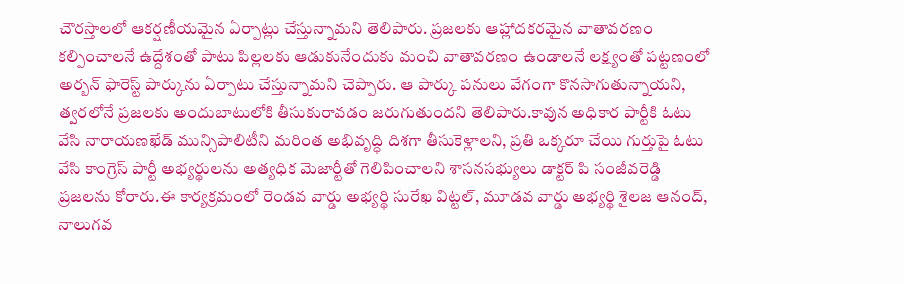చౌరస్తాలలో ఆకర్షణీయమైన ఏర్పాట్లు చేస్తున్నామని తెలిపారు. ప్రజలకు ఆహ్లాదకరమైన వాతావరణం కల్పించాలనే ఉద్దేశంతో పాటు పిల్లలకు ఆడుకునేందుకు మంచి వాతావరణం ఉండాలనే లక్ష్యంతో పట్టణంలో అర్బన్ ఫారెస్ట్ పార్కును ఏర్పాటు చేస్తున్నామని చెప్పారు. ఆ పార్కు పనులు వేగంగా కొనసాగుతున్నాయని, త్వరలోనే ప్రజలకు అందుబాటులోకి తీసుకురావడం జరుగుతుందని తెలిపారు.కావున అధికార పార్టీకి ఓటు వేసి నారాయణఖేడ్ మున్సిపాలిటీని మరింత అభివృద్ధి దిశగా తీసుకెళ్లాలని, ప్రతి ఒక్కరూ చేయి గుర్తుపై ఓటు వేసి కాంగ్రెస్ పార్టీ అభ్యర్థులను అత్యధిక మెజార్టీతో గెలిపించాలని శాసనసభ్యులు డాక్టర్ పి సంజీవరెడ్డి ప్రజలను కోరారు.ఈ కార్యక్రమంలో రెండవ వార్డు అభ్యర్థి సురేఖ విట్టల్, మూడవ వార్డు అభ్యర్థి శైలజ ఆనంద్, నాలుగవ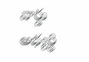వార్డు అభ్యర్థి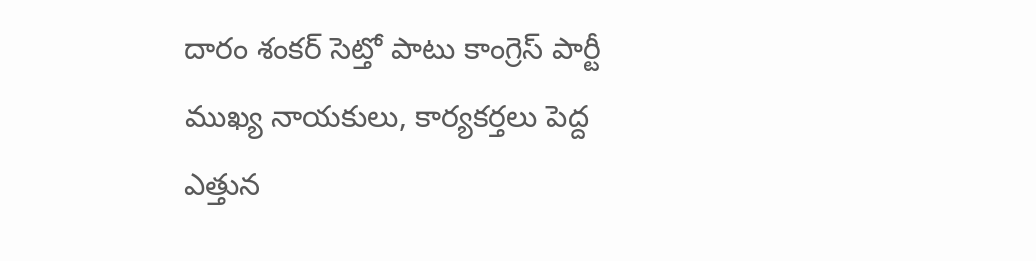దారం శంకర్ సెట్తో పాటు కాంగ్రెస్ పార్టీ ముఖ్య నాయకులు, కార్యకర్తలు పెద్ద ఎత్తున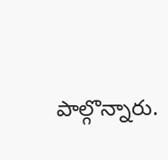పాల్గొన్నారు.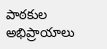పాఠకుల అభిప్రాయాలు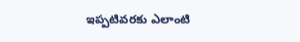ఇప్పటివరకు ఎలాంటి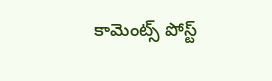కామెంట్స్ పోస్ట్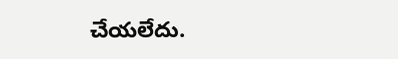చేయలేదు.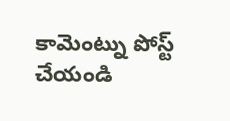కామెంట్ను పోస్ట్ చేయండి